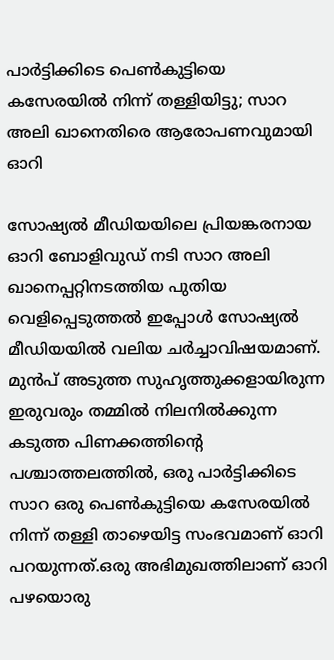പാർട്ടിക്കിടെ പെൺകുട്ടിയെ കസേരയിൽ നിന്ന് തള്ളിയിട്ടു; സാറ അലി ഖാനെതിരെ ആരോപണവുമായി ഓറി

സോഷ്യൽ മീഡിയയിലെ പ്രിയങ്കരനായ ഓറി ബോളിവുഡ് നടി സാറ അലി ഖാനെപ്പറ്റിനടത്തിയ പുതിയ വെളിപ്പെടുത്തൽ ഇപ്പോൾ സോഷ്യൽ മീഡിയയിൽ വലിയ ചർച്ചാവിഷയമാണ്. മുൻപ് അടുത്ത സുഹൃത്തുക്കളായിരുന്ന ഇരുവരും തമ്മിൽ നിലനിൽക്കുന്ന കടുത്ത പിണക്കത്തിന്റെ പശ്ചാത്തലത്തിൽ, ഒരു പാർട്ടിക്കിടെ സാറ ഒരു പെൺകുട്ടിയെ കസേരയിൽ നിന്ന് തള്ളി താഴെയിട്ട സംഭവമാണ് ഓറി പറയുന്നത്.ഒരു അഭിമുഖത്തിലാണ് ഓറി പഴയൊരു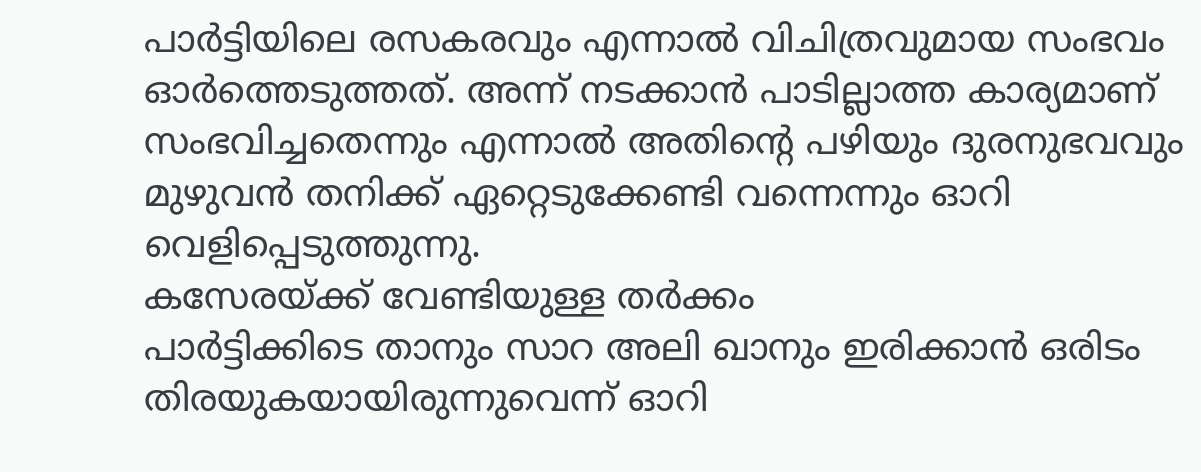പാർട്ടിയിലെ രസകരവും എന്നാൽ വിചിത്രവുമായ സംഭവം ഓർത്തെടുത്തത്. അന്ന് നടക്കാൻ പാടില്ലാത്ത കാര്യമാണ് സംഭവിച്ചതെന്നും എന്നാൽ അതിന്റെ പഴിയും ദുരനുഭവവും മുഴുവൻ തനിക്ക് ഏറ്റെടുക്കേണ്ടി വന്നെന്നും ഓറി വെളിപ്പെടുത്തുന്നു.
കസേരയ്ക്ക് വേണ്ടിയുള്ള തർക്കം
പാർട്ടിക്കിടെ താനും സാറ അലി ഖാനും ഇരിക്കാൻ ഒരിടം തിരയുകയായിരുന്നുവെന്ന് ഓറി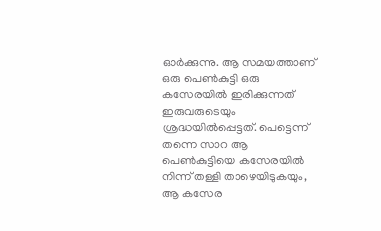ഓർക്കുന്നു. ആ സമയത്താണ് ഒരു പെൺകുട്ടി ഒരു കസേരയിൽ ഇരിക്കുന്നത് ഇരുവരുടെയും ശ്രദ്ധയിൽപ്പെട്ടത്. പെട്ടെന്ന് തന്നെ സാറ ആ പെൺകുട്ടിയെ കസേരയിൽ നിന്ന് തള്ളി താഴെയിടുകയും, ആ കസേര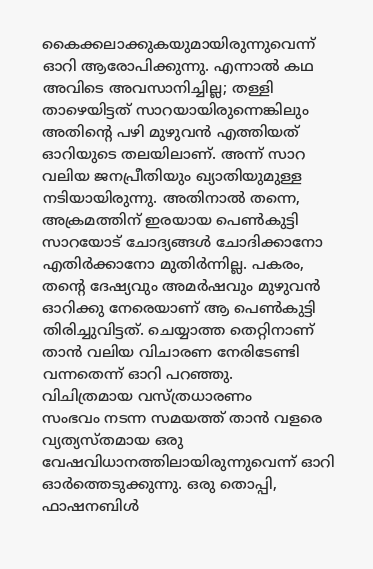കൈക്കലാക്കുകയുമായിരുന്നുവെന്ന് ഓറി ആരോപിക്കുന്നു. എന്നാൽ കഥ അവിടെ അവസാനിച്ചില്ല; തള്ളി താഴെയിട്ടത് സാറയായിരുന്നെങ്കിലും അതിന്റെ പഴി മുഴുവൻ എത്തിയത് ഓറിയുടെ തലയിലാണ്. അന്ന് സാറ വലിയ ജനപ്രീതിയും ഖ്യാതിയുമുള്ള നടിയായിരുന്നു. അതിനാൽ തന്നെ, അക്രമത്തിന് ഇരയായ പെൺകുട്ടി സാറയോട് ചോദ്യങ്ങൾ ചോദിക്കാനോ എതിർക്കാനോ മുതിർന്നില്ല. പകരം, തന്റെ ദേഷ്യവും അമർഷവും മുഴുവൻ ഓറിക്കു നേരെയാണ് ആ പെൺകുട്ടി തിരിച്ചുവിട്ടത്. ചെയ്യാത്ത തെറ്റിനാണ് താൻ വലിയ വിചാരണ നേരിടേണ്ടി വന്നതെന്ന് ഓറി പറഞ്ഞു.
വിചിത്രമായ വസ്ത്രധാരണം
സംഭവം നടന്ന സമയത്ത് താൻ വളരെ വ്യത്യസ്തമായ ഒരു വേഷവിധാനത്തിലായിരുന്നുവെന്ന് ഓറി ഓർത്തെടുക്കുന്നു. ഒരു തൊപ്പി, ഫാഷനബിൾ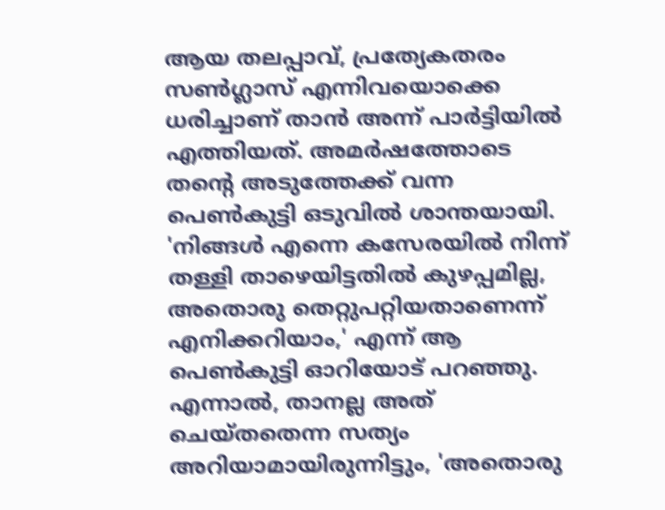ആയ തലപ്പാവ്, പ്രത്യേകതരം സൺഗ്ലാസ് എന്നിവയൊക്കെ ധരിച്ചാണ് താൻ അന്ന് പാർട്ടിയിൽ എത്തിയത്. അമർഷത്തോടെ തന്റെ അടുത്തേക്ക് വന്ന പെൺകുട്ടി ഒടുവിൽ ശാന്തയായി. 'നിങ്ങൾ എന്നെ കസേരയിൽ നിന്ന് തള്ളി താഴെയിട്ടതിൽ കുഴപ്പമില്ല, അതൊരു തെറ്റുപറ്റിയതാണെന്ന് എനിക്കറിയാം,' എന്ന് ആ പെൺകുട്ടി ഓറിയോട് പറഞ്ഞു. എന്നാൽ, താനല്ല അത് ചെയ്തതെന്ന സത്യം അറിയാമായിരുന്നിട്ടും, 'അതൊരു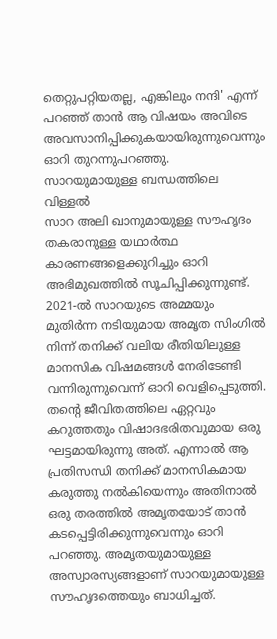തെറ്റുപറ്റിയതല്ല, എങ്കിലും നന്ദി' എന്ന് പറഞ്ഞ് താൻ ആ വിഷയം അവിടെ അവസാനിപ്പിക്കുകയായിരുന്നുവെന്നും ഓറി തുറന്നുപറഞ്ഞു.
സാറയുമായുള്ള ബന്ധത്തിലെ വിള്ളൽ
സാറ അലി ഖാനുമായുള്ള സൗഹൃദം തകരാനുള്ള യഥാർത്ഥ കാരണങ്ങളെക്കുറിച്ചും ഓറി അഭിമുഖത്തിൽ സൂചിപ്പിക്കുന്നുണ്ട്. 2021-ൽ സാറയുടെ അമ്മയും മുതിർന്ന നടിയുമായ അമൃത സിംഗിൽ നിന്ന് തനിക്ക് വലിയ രീതിയിലുള്ള മാനസിക വിഷമങ്ങൾ നേരിടേണ്ടി വന്നിരുന്നുവെന്ന് ഓറി വെളിപ്പെടുത്തി. തന്റെ ജീവിതത്തിലെ ഏറ്റവും കറുത്തതും വിഷാദഭരിതവുമായ ഒരു ഘട്ടമായിരുന്നു അത്. എന്നാൽ ആ പ്രതിസന്ധി തനിക്ക് മാനസികമായ കരുത്തു നൽകിയെന്നും അതിനാൽ ഒരു തരത്തിൽ അമൃതയോട് താൻ കടപ്പെട്ടിരിക്കുന്നുവെന്നും ഓറി പറഞ്ഞു. അമൃതയുമായുള്ള അസ്വാരസ്യങ്ങളാണ് സാറയുമായുള്ള സൗഹൃദത്തെയും ബാധിച്ചത്.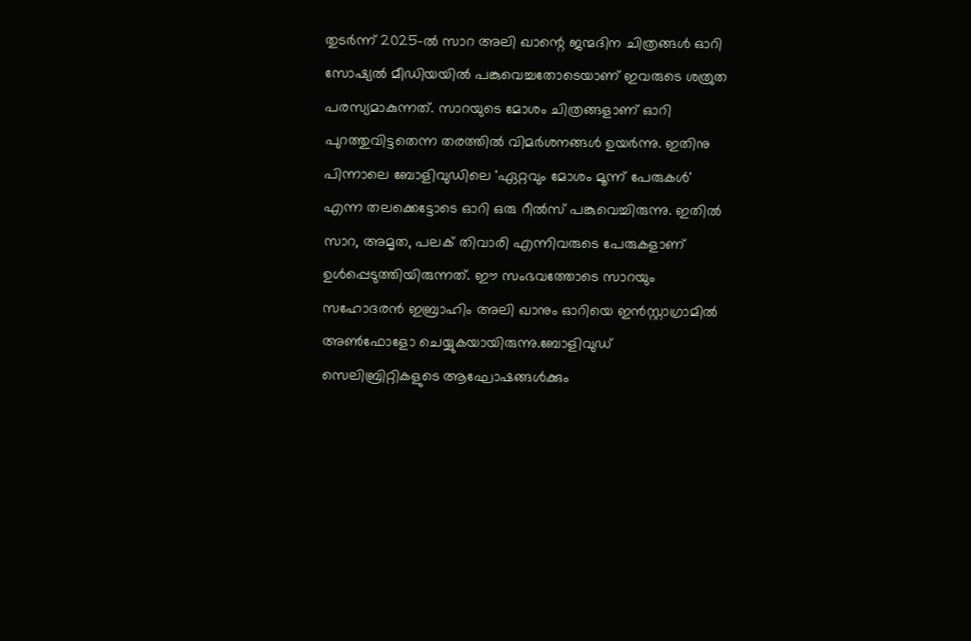തുടർന്ന് 2025-ൽ സാറ അലി ഖാന്റെ ജന്മദിന ചിത്രങ്ങൾ ഓറി സോഷ്യൽ മീഡിയയിൽ പങ്കുവെച്ചതോടെയാണ് ഇവരുടെ ശത്രുത പരസ്യമാകുന്നത്. സാറയുടെ മോശം ചിത്രങ്ങളാണ് ഓറി പുറത്തുവിട്ടതെന്ന തരത്തിൽ വിമർശനങ്ങൾ ഉയർന്നു. ഇതിനു പിന്നാലെ ബോളിവുഡിലെ 'ഏറ്റവും മോശം മൂന്ന് പേരുകൾ' എന്ന തലക്കെട്ടോടെ ഓറി ഒരു റീൽസ് പങ്കുവെച്ചിരുന്നു. ഇതിൽ സാറ, അമൃത, പലക് തിവാരി എന്നിവരുടെ പേരുകളാണ് ഉൾപ്പെടുത്തിയിരുന്നത്. ഈ സംഭവത്തോടെ സാറയും സഹോദരൻ ഇബ്രാഹിം അലി ഖാനും ഓറിയെ ഇൻസ്റ്റാഗ്രാമിൽ അൺഫോളോ ചെയ്യുകയായിരുന്നു.ബോളിവുഡ് സെലിബ്രിറ്റികളുടെ ആഘോഷങ്ങൾക്കും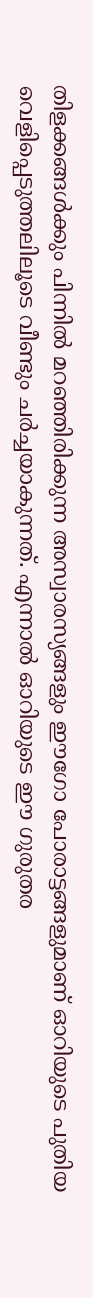തിളക്കങ്ങൾക്കും പിന്നിൽ മറഞ്ഞിരിക്കുന്ന അസ്വാരസ്യങ്ങളും ഈഗോ പോരാട്ടങ്ങളുമാണ് ഓറിയുടെ പുതിയ വെളിപ്പെടുത്തലിലൂടെ വീണ്ടും ചർച്ചയാകുന്നത്. എന്നാൽ ഓറിയുടെ ഈ ഗുരുതര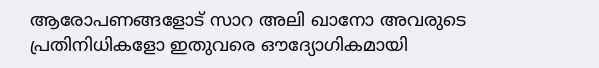ആരോപണങ്ങളോട് സാറ അലി ഖാനോ അവരുടെ പ്രതിനിധികളോ ഇതുവരെ ഔദ്യോഗികമായി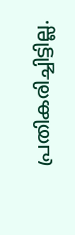പ്രതികരിച്ചിട്ടില്ല.